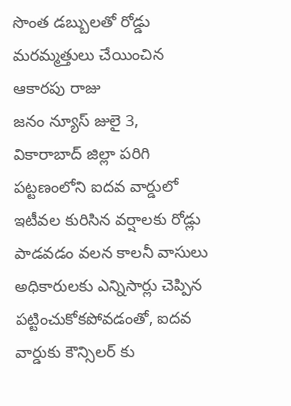సొంత డబ్బులతో రోడ్డు మరమ్మత్తులు చేయించిన ఆకారపు రాజు
జనం న్యూస్ జులై 3, వికారాబాద్ జిల్లా పరిగి పట్టణంలోని ఐదవ వార్డులో ఇటీవల కురిసిన వర్షాలకు రోడ్లు పాడవడం వలన కాలనీ వాసులు అధికారులకు ఎన్నిసార్లు చెప్పిన పట్టించుకోకపోవడంతో, ఐదవ వార్డుకు కౌన్సిలర్ కు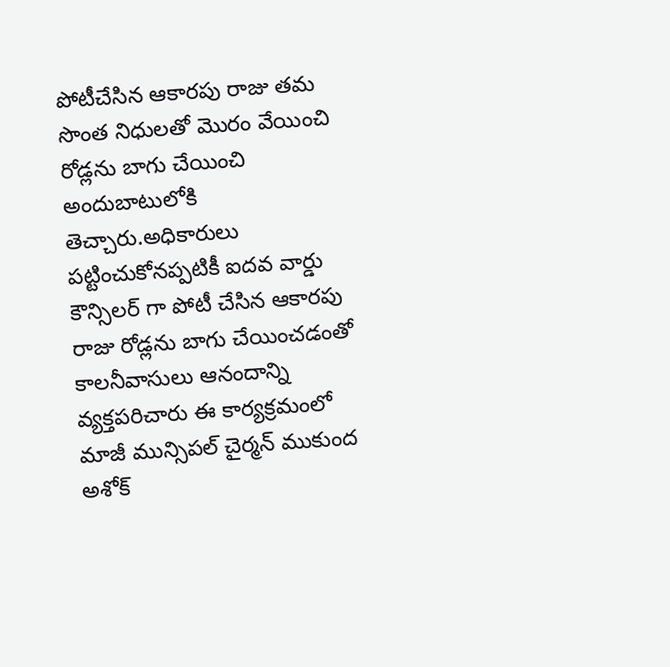పోటీచేసిన ఆకారపు రాజు తమ సొంత నిధులతో మొరం వేయించి రోడ్లను బాగు చేయించి అందుబాటులోకి తెచ్చారు.అధికారులు పట్టించుకోనప్పటికీ ఐదవ వార్డు కౌన్సిలర్ గా పోటీ చేసిన ఆకారపు రాజు రోడ్లను బాగు చేయించడంతో కాలనీవాసులు ఆనందాన్ని వ్యక్తపరిచారు ఈ కార్యక్రమంలో మాజీ మున్సిపల్ చైర్మన్ ముకుంద అశోక్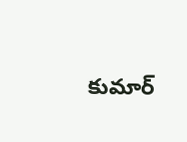కుమార్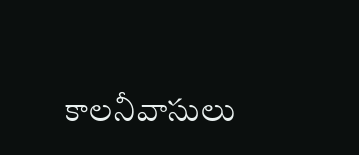కాలనీవాసులు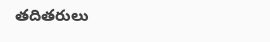తదితరులు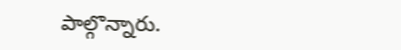పాల్గొన్నారు.